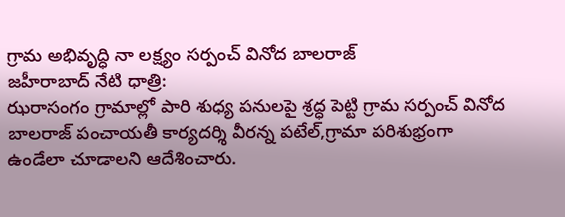గ్రామ అభివృద్ధి నా లక్ష్యం సర్పంచ్ వినోద బాలరాజ్
జహీరాబాద్ నేటి ధాత్రి:
ఝరాసంగం గ్రామాల్లో పారి శుధ్య పనులపై శ్రద్ధ పెట్టి గ్రామ సర్పంచ్ వినోద బాలరాజ్ పంచాయతీ కార్యదర్శి వీరన్న పటేల్,గ్రామా పరిశుభ్రంగా ఉండేలా చూడాలని ఆదేశించారు.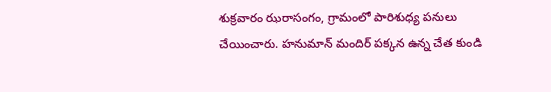శుక్రవారం ఝరాసంగం, గ్రామంలో పారిశుధ్య పనులు చేయించారు. హనుమాన్ మందిర్ పక్కన ఉన్న చేత కుండి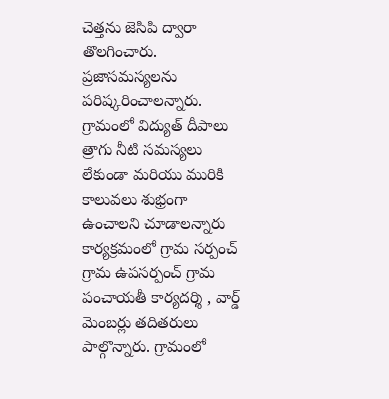చెత్తను జెసిపి ద్వారా తొలగించారు. ప్రజాసమస్యలను పరిష్కరించాలన్నారు. గ్రామంలో విద్యుత్ దీపాలు త్రాగు నీటి సమస్యలు లేకుండా మరియు మురికి కాలువలు శుభ్రంగా ఉంచాలని చూడాలన్నారు కార్యక్రమంలో గ్రామ సర్పంచ్ గ్రామ ఉపసర్పంచ్ గ్రామ పంచాయతీ కార్యదర్శి , వార్డ్ మెంబర్లు తదితరులు పాల్గొన్నారు. గ్రామంలో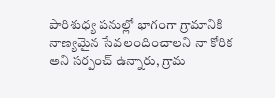పారిశుధ్య పనుల్లో భాగంగా గ్రామానికి
నాణ్యమైన సేవలందించాలని నా కోరిక అని సర్పంచ్ ఉన్నారు, గ్రామ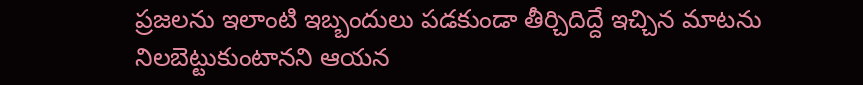ప్రజలను ఇలాంటి ఇబ్బందులు పడకుండా తీర్చిదిద్దే ఇచ్చిన మాటను నిలబెట్టుకుంటానని ఆయన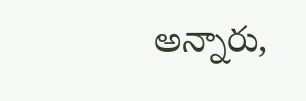అన్నారు,